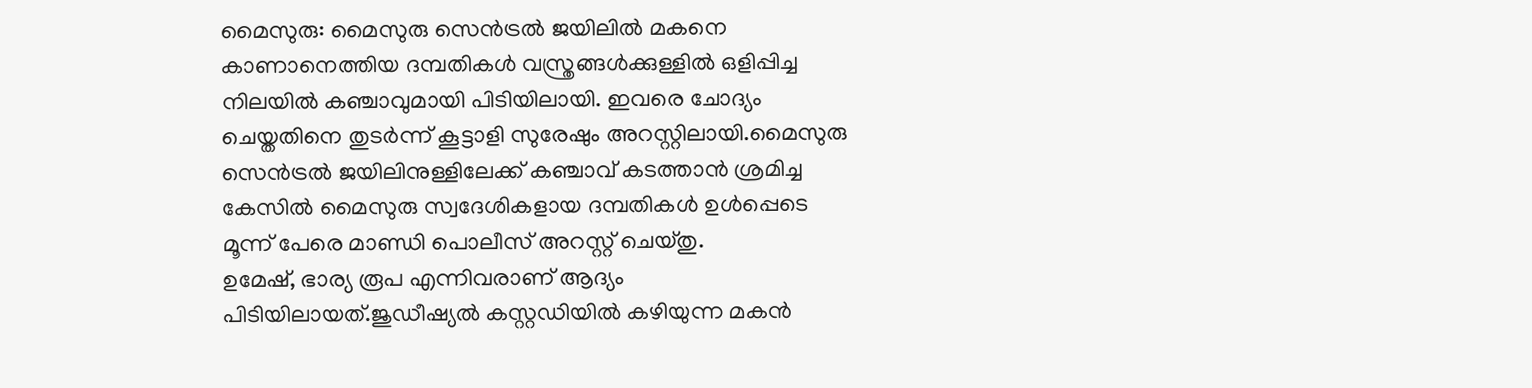മൈസുരു: മൈസുരു സെൻട്രൽ ജയിലിൽ മകനെ കാണാനെത്തിയ ദമ്പതികൾ വസ്ത്രങ്ങൾക്കുള്ളിൽ ഒളിപ്പിച്ച നിലയിൽ കഞ്ചാവുമായി പിടിയിലായി. ഇവരെ ചോദ്യം ചെയ്തതിനെ തുടർന്ന് കൂട്ടാളി സുരേഷും അറസ്റ്റിലായി.മൈസുരു സെൻട്രൽ ജയിലിനുള്ളിലേക്ക് കഞ്ചാവ് കടത്താൻ ശ്രമിച്ച കേസിൽ മൈസുരു സ്വദേശികളായ ദമ്പതികൾ ഉൾപ്പെടെ മൂന്ന് പേരെ മാണ്ഡി പൊലീസ് അറസ്റ്റ് ചെയ്തു.
ഉമേഷ്, ഭാര്യ രൂപ എന്നിവരാണ് ആദ്യം പിടിയിലായത്.ജുഡീഷ്യൽ കസ്റ്റഡിയിൽ കഴിയുന്ന മകൻ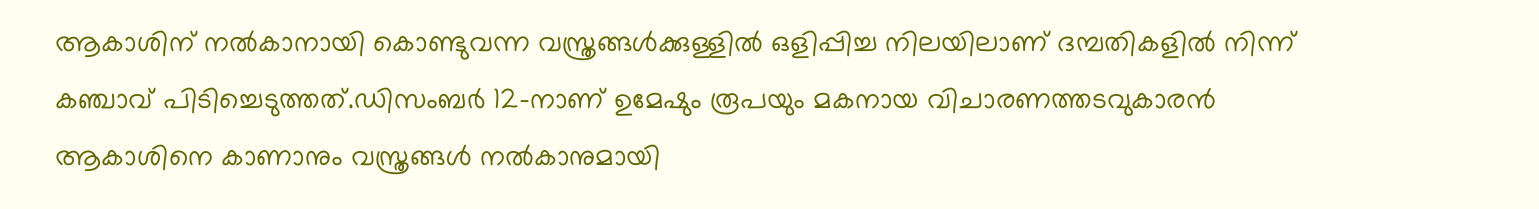ആകാശിന് നൽകാനായി കൊണ്ടുവന്ന വസ്ത്രങ്ങൾക്കുള്ളിൽ ഒളിപ്പിച്ച നിലയിലാണ് ദമ്പതികളിൽ നിന്ന് കഞ്ചാവ് പിടിച്ചെടുത്തത്.ഡിസംബർ 12-നാണ് ഉമേഷും രൂപയും മകനായ വിചാരണത്തടവുകാരൻ ആകാശിനെ കാണാനും വസ്ത്രങ്ങൾ നൽകാനുമായി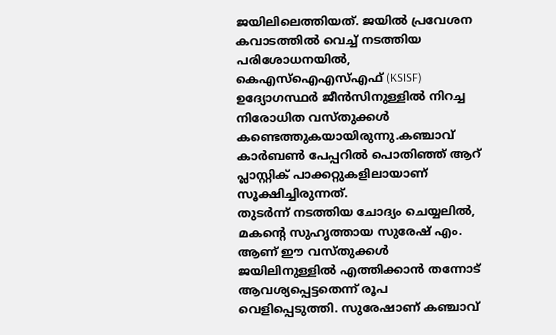ജയിലിലെത്തിയത്. ജയിൽ പ്രവേശന കവാടത്തിൽ വെച്ച് നടത്തിയ പരിശോധനയിൽ, കെഎസ്ഐഎസ്എഫ് (KSISF) ഉദ്യോഗസ്ഥർ ജീൻസിനുള്ളിൽ നിറച്ച നിരോധിത വസ്തുക്കൾ കണ്ടെത്തുകയായിരുന്നു.കഞ്ചാവ് കാർബൺ പേപ്പറിൽ പൊതിഞ്ഞ് ആറ് പ്ലാസ്റ്റിക് പാക്കറ്റുകളിലായാണ് സൂക്ഷിച്ചിരുന്നത്.
തുടർന്ന് നടത്തിയ ചോദ്യം ചെയ്യലിൽ, മകന്റെ സുഹൃത്തായ സുരേഷ് എം. ആണ് ഈ വസ്തുക്കൾ ജയിലിനുള്ളിൽ എത്തിക്കാൻ തന്നോട് ആവശ്യപ്പെട്ടതെന്ന് രൂപ വെളിപ്പെടുത്തി. സുരേഷാണ് കഞ്ചാവ്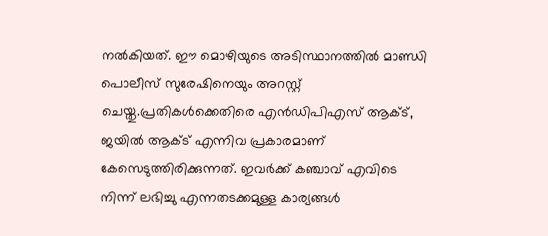നൽകിയത്. ഈ മൊഴിയുടെ അടിസ്ഥാനത്തിൽ മാണ്ഡി പൊലീസ് സുരേഷിനെയും അറസ്റ്റ് ചെയ്തു.പ്രതികൾക്കെതിരെ എൻഡിപിഎസ് ആക്ട്, ജയിൽ ആക്ട് എന്നിവ പ്രകാരമാണ് കേസെടുത്തിരിക്കുന്നത്. ഇവർക്ക് കഞ്ചാവ് എവിടെ നിന്ന് ലഭിച്ചു എന്നതടക്കമുള്ള കാര്യങ്ങൾ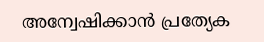അന്വേഷിക്കാൻ പ്രത്യേക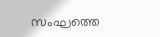സംഘത്തെ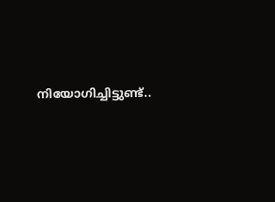നിയോഗിച്ചിട്ടുണ്ട്..